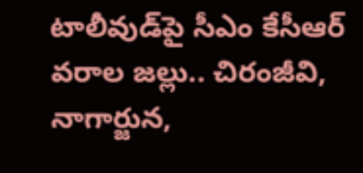టాలీవుడ్‌పై సీఎం కేసీఆర్ వరాల జల్లు.. చిరంజీవి, నాగార్జున,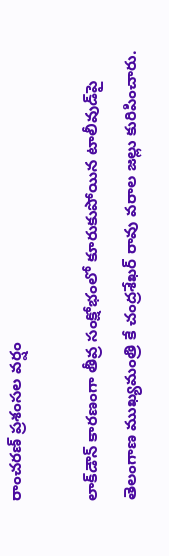రాంచరణ్ ప్రశంసల వర్షం

లాక్‌డౌన్ కారణంగా తీవ్ర సంక్షోభంలో కూరుకుపోయిన టాలీవుడ్‌పై తెలంగాణ ముఖ్యమంత్రి కే చంద్రశేఖర్ రావు వరాల జల్లు కురిపించారు.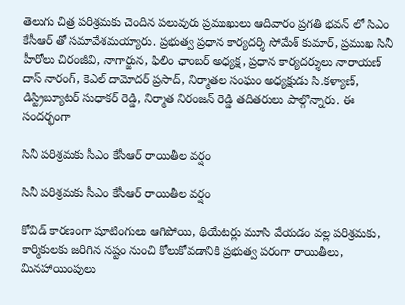తెలుగు చిత్ర పరిశ్రమకు చెందిన పలువురు ప్రముఖులు ఆదివారం ప్రగతి భవన్ లో సిఎం కేసీఆర్ తో సమావేశమయ్యారు. ప్రభుత్వ ప్రధాన కార్యదర్శి సోమేశ్ కుమార్, ప్రముఖ సినీ హీరోలు చిరంజీవి, నాగార్జున, ఫిలిం ఛాంబర్ అధ్యక్ష, ప్రధాన కార్యదర్శులు నారాయణ్ దాస్ నారంగ్, కెఎల్ దామోదర్ ప్రసాద్, నిర్మాతల సంఘం అధ్యక్షుడు సి.కళ్యాణ్, డిస్ట్రిబ్యూటర్ సుధాకర్ రెడ్డి, నిర్మాత నిరంజన్ రెడ్డి తదితరులు పాల్గొన్నారు. ఈ సందర్భంగా

సినీ పరిశ్రమకు సీఎం కేసీఆర్ రాయితీల వర్షం

సినీ పరిశ్రమకు సీఎం కేసీఆర్ రాయితీల వర్షం

కోవిడ్ కారణంగా షూటింగులు ఆగిపోయి, థియేటర్లు మూసి వేయడం వల్ల పరిశ్రమకు, కార్మికులకు జరిగిన నష్టం నుంచి కోలుకోవడానికి ప్రభుత్వ పరంగా రాయితీలు, మినహాయింపులు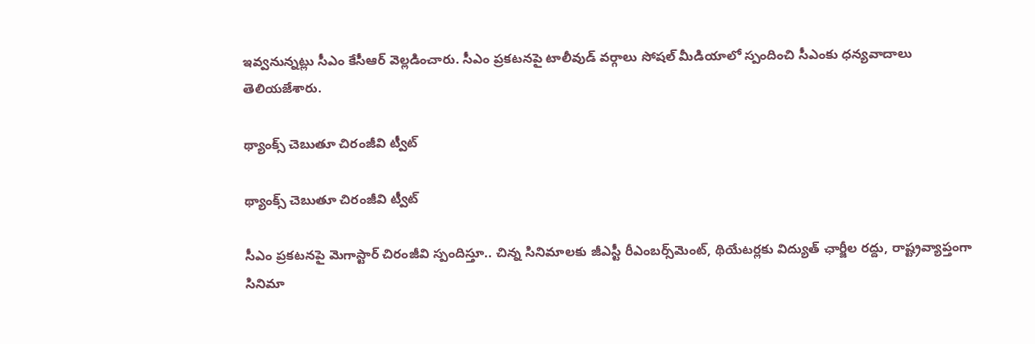ఇవ్వనున్నట్లు సీఎం కేసీఆర్ వెల్లడించారు. సీఎం ప్రకటనపై టాలీవుడ్ వర్గాలు సోషల్ మీడియాలో స్పందించి సీఎంకు ధన్యవాదాలు తెలియజేశారు.

థ్యాంక్స్ చెబుతూ చిరంజీవి ట్వీట్

థ్యాంక్స్ చెబుతూ చిరంజీవి ట్వీట్

సీఎం ప్రకటనపై మెగాస్టార్ చిరంజీవి స్పందిస్తూ.. చిన్న సినిమాలకు జీఎస్టీ రీఎంబర్స్‌మెంట్, థియేటర్లకు విద్యుత్ ఛార్జీల రద్దు, రాష్ట్రవ్యాప్తంగా సినిమా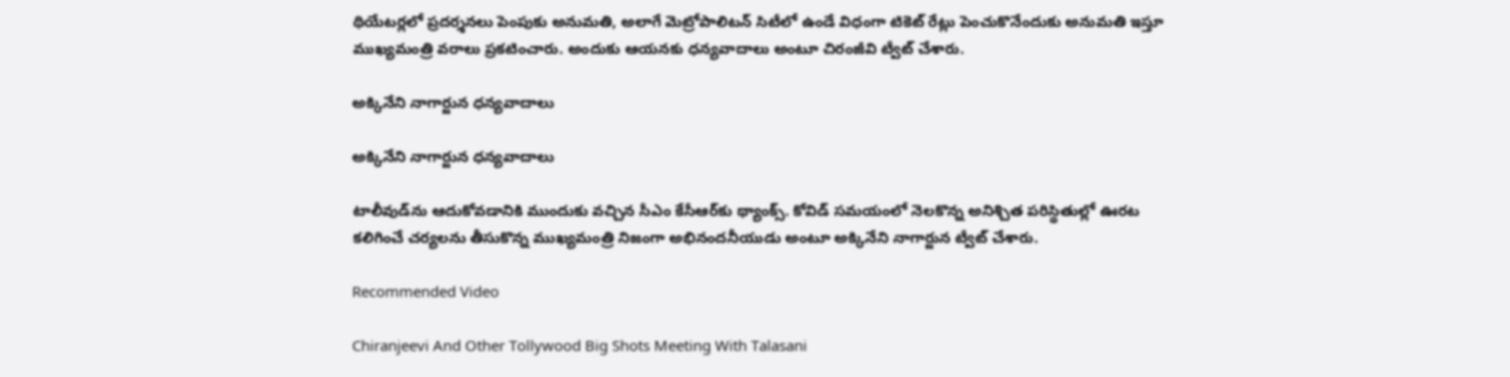థియేటర్లలో ప్రదర్శనలు పెంపుకు అనుమతి, అలాగే మెట్రోపాలిటన్ సిటీలో ఉండే విధంగా టికెట్ రేట్లు పెంచుకొనేందుకు అనుమతి ఇస్తూ ముఖ్యమంత్రి వరాలు ప్రకటించారు. అందుకు ఆయనకు ధన్యవాదాలు అంటూ చిరంజీవి ట్వీట్ చేశారు.

అక్కినేని నాగార్జున ధన్యవాదాలు

అక్కినేని నాగార్జున ధన్యవాదాలు

టాలీవుడ్‌ను ఆదుకోవడానికి ముందుకు వచ్చిన సీఎం కేసీఆర్‌కు థ్యాంక్స్. కోవిడ్ సమయంలో నెలకొన్న అనిశ్చిత పరిస్థితుల్లో ఊరట కలిగించే చర్యలను తీసుకొన్న ముఖ్యమంత్రి నిజంగా అభినందనీయుడు అంటూ అక్కినేని నాగార్జున ట్వీట్ చేశారు.

Recommended Video

Chiranjeevi And Other Tollywood Big Shots Meeting With Talasani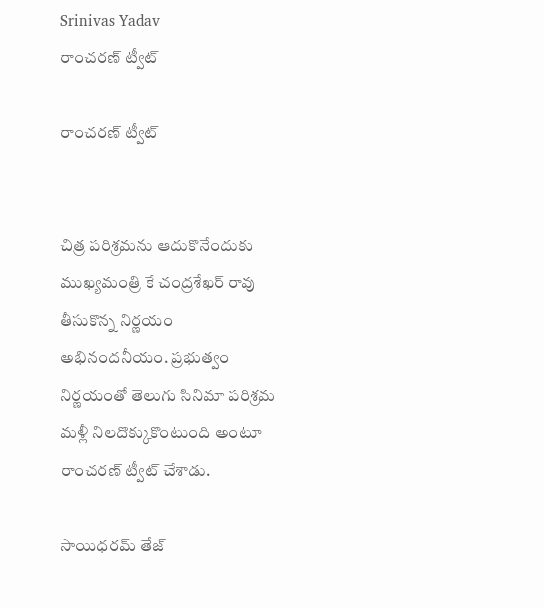Srinivas Yadav
రాంచరణ్ ట్వీట్

రాంచరణ్ ట్వీట్


చిత్ర పరిశ్రమను ఆదుకొనేందుకు ముఖ్యమంత్రి కే చంద్రశేఖర్ రావు తీసుకొన్న నిర్ణయం అభినందనీయం. ప్రభుత్వం నిర్ణయంతో తెలుగు సినిమా పరిశ్రమ మళ్లీ నిలదొక్కుకొంటుంది అంటూ రాంచరణ్ ట్వీట్ చేశాడు.

సాయిధరమ్ తేజ్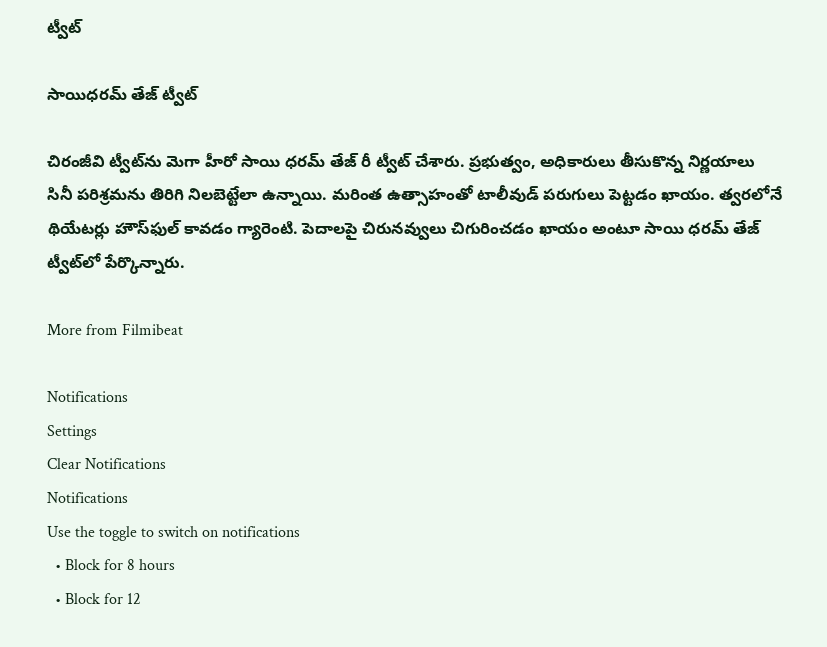ట్వీట్

సాయిధరమ్ తేజ్ ట్వీట్

చిరంజీవి ట్వీట్‌ను మెగా హీరో సాయి ధరమ్ తేజ్ రీ ట్వీట్ చేశారు. ప్రభుత్వం, అధికారులు తీసుకొన్న నిర్ణయాలు సినీ పరిశ్రమను తిరిగి నిలబెట్టేలా ఉన్నాయి. మరింత ఉత్సాహంతో టాలీవుడ్ పరుగులు పెట్టడం ఖాయం. త్వరలోనే థియేటర్లు హౌస్‌ఫుల్ కావడం గ్యారెంటి. పెదాలపై చిరునవ్వులు చిగురించడం ఖాయం అంటూ సాయి ధరమ్ తేజ్ ట్వీట్‌లో పేర్కొన్నారు.

More from Filmibeat

Notifications
Settings
Clear Notifications
Notifications
Use the toggle to switch on notifications
  • Block for 8 hours
  • Block for 12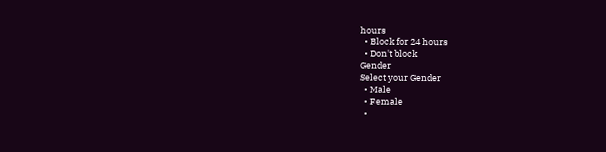hours
  • Block for 24 hours
  • Don't block
Gender
Select your Gender
  • Male
  • Female
  •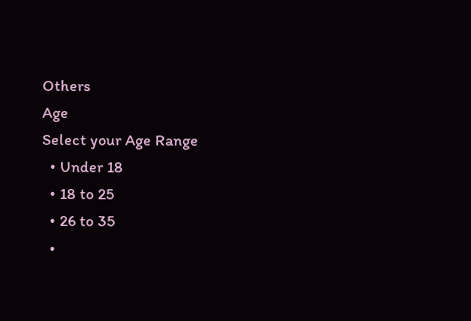Others
Age
Select your Age Range
  • Under 18
  • 18 to 25
  • 26 to 35
  •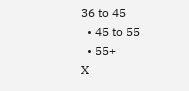36 to 45
  • 45 to 55
  • 55+
X